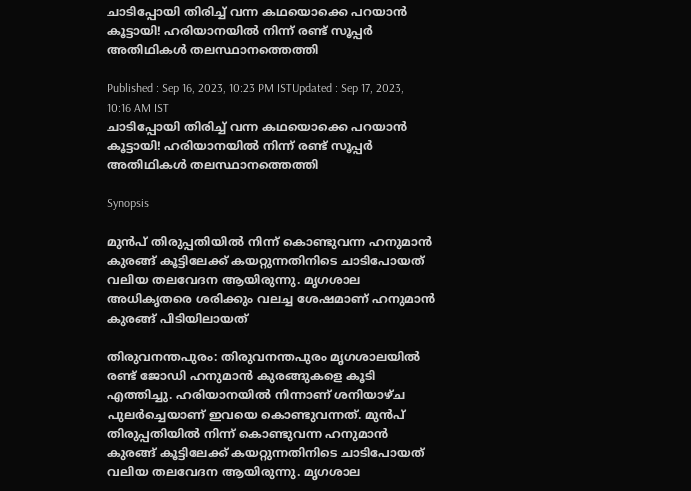ചാടിപ്പോയി തിരിച്ച് വന്ന കഥയൊക്കെ പറയാൻ കൂട്ടായി! ഹരിയാനയിൽ നിന്ന് രണ്ട് സൂപ്പർ അതിഥികൾ തലസ്ഥാനത്തെത്തി

Published : Sep 16, 2023, 10:23 PM ISTUpdated : Sep 17, 2023, 10:16 AM IST
ചാടിപ്പോയി തിരിച്ച് വന്ന കഥയൊക്കെ പറയാൻ കൂട്ടായി! ഹരിയാനയിൽ നിന്ന് രണ്ട് സൂപ്പർ അതിഥികൾ തലസ്ഥാനത്തെത്തി

Synopsis

മുൻപ് തിരുപ്പതിയിൽ നിന്ന് കൊണ്ടുവന്ന ഹനുമാൻ കുരങ്ങ് കൂട്ടിലേക്ക് കയറ്റുന്നതിനിടെ ചാടിപോയത് വലിയ തലവേദന ആയിരുന്നു. മൃഗശാല അധികൃതരെ ശരിക്കും വലച്ച ശേഷമാണ് ഹനുമാൻ കുരങ്ങ് പിടിയിലായത്

തിരുവനന്തപുരം: തിരുവനന്തപുരം മൃഗശാലയിൽ രണ്ട് ജോഡി ഹനുമാൻ കുരങ്ങുകളെ കൂടി എത്തിച്ചു. ഹരിയാനയിൽ നിന്നാണ് ശനിയാഴ്ച പുലർച്ചെയാണ് ഇവയെ കൊണ്ടുവന്നത്. മുൻപ് തിരുപ്പതിയിൽ നിന്ന് കൊണ്ടുവന്ന ഹനുമാൻ കുരങ്ങ് കൂട്ടിലേക്ക് കയറ്റുന്നതിനിടെ ചാടിപോയത് വലിയ തലവേദന ആയിരുന്നു. മൃഗശാല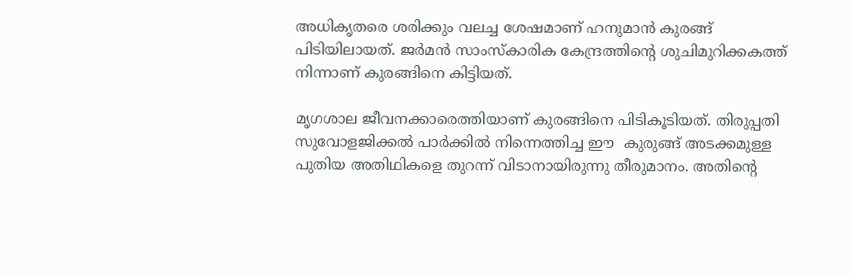അധികൃതരെ ശരിക്കും വലച്ച ശേഷമാണ് ഹനുമാൻ കുരങ്ങ് പിടിയിലായത്. ജർമൻ സാംസ്കാരിക കേന്ദ്രത്തിന്റെ ശുചിമുറിക്കകത്ത് നിന്നാണ് കുരങ്ങിനെ കിട്ടിയത്.

മൃഗശാല ജീവനക്കാരെത്തിയാണ് കുരങ്ങിനെ പിടികൂടിയത്. തിരുപ്പതി സുവോളജിക്കൽ പാർക്കിൽ നിന്നെത്തിച്ച ഈ  കുരുങ്ങ് അടക്കമുള്ള പുതിയ അതിഥികളെ തുറന്ന് വിടാനായിരുന്നു തീരുമാനം. അതിന്റെ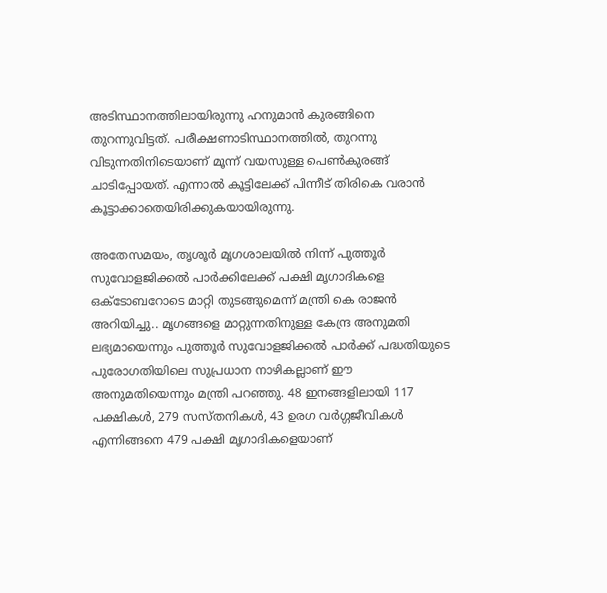അടിസ്ഥാനത്തിലായിരുന്നു ഹനുമാൻ കുരങ്ങിനെ തുറന്നുവിട്ടത്. പരീക്ഷണാടിസ്ഥാനത്തിൽ, തുറന്നു വിടുന്നതിനിടെയാണ് മൂന്ന് വയസുള്ള പെൺകുരങ്ങ് ചാടിപ്പോയത്. എന്നാൽ കൂട്ടിലേക്ക് പിന്നീട് തിരികെ വരാൻ കൂട്ടാക്കാതെയിരിക്കുകയായിരുന്നു.

അതേസമയം, തൃശൂര്‍ മൃഗശാലയില്‍ നിന്ന് പുത്തൂര്‍ സുവോളജിക്കല്‍ പാര്‍ക്കിലേക്ക് പക്ഷി മൃഗാദികളെ ഒക്ടോബറോടെ മാറ്റി തുടങ്ങുമെന്ന് മന്ത്രി കെ രാജന്‍ അറിയിച്ചു.. മൃഗങ്ങളെ മാറ്റുന്നതിനുള്ള കേന്ദ്ര അനുമതി ലഭ്യമായെന്നും പുത്തൂര്‍ സുവോളജിക്കല്‍ പാര്‍ക്ക് പദ്ധതിയുടെ പുരോഗതിയിലെ സുപ്രധാന നാഴികല്ലാണ് ഈ അനുമതിയെന്നും മന്ത്രി പറഞ്ഞു. 48 ഇനങ്ങളിലായി 117 പക്ഷികള്‍, 279 സസ്തനികള്‍, 43 ഉരഗ വര്‍ഗ്ഗജീവികള്‍ എന്നിങ്ങനെ 479 പക്ഷി മൃഗാദികളെയാണ്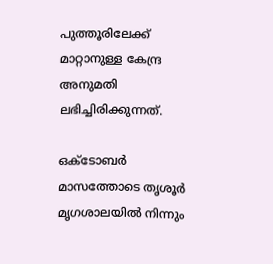പുത്തൂരിലേക്ക് മാറ്റാനുള്ള കേന്ദ്ര അനുമതി ലഭിച്ചിരിക്കുന്നത്.

ഒക്ടോബര്‍ മാസത്തോടെ തൃശൂര്‍ മൃഗശാലയില്‍ നിന്നും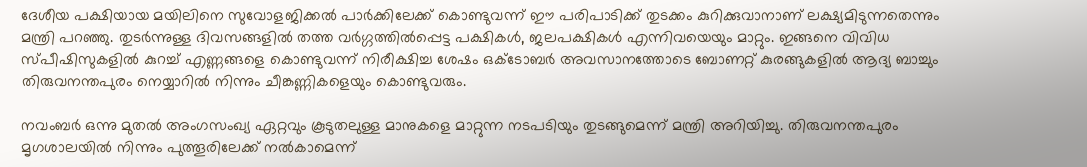ദേശീയ പക്ഷിയായ മയിലിനെ സുവോളജിക്കല്‍ പാര്‍ക്കിലേക്ക് കൊണ്ടുവന്ന് ഈ പരിപാടിക്ക് തുടക്കം കുറിക്കുവാനാണ് ലക്ഷ്യമിടുന്നതെന്നും മന്ത്രി പറഞ്ഞു. തുടര്‍ന്നുള്ള ദിവസങ്ങളില്‍ തത്ത വര്‍ഗ്ഗത്തില്‍പ്പെട്ട പക്ഷികള്‍, ജലപക്ഷികള്‍ എന്നിവയെയും മാറ്റും. ഇങ്ങനെ വിവിധ സ്പീഷിസുകളില്‍ കുറച്ച് എണ്ണങ്ങളെ കൊണ്ടുവന്ന് നിരീക്ഷിച്ച ശേഷം ഒക്ടോബര്‍ അവസാനത്തോടെ ബോണറ്റ് കുരങ്ങുകളില്‍ ആദ്യ ബാച്ചും തിരുവനന്തപുരം നെയ്യാറില്‍ നിന്നും ചീങ്കണ്ണികളെയും കൊണ്ടുവരും.

നവംബര്‍ ഒന്നു മുതല്‍ അംഗസംഖ്യ ഏറ്റവും കൂടുതലുള്ള മാനുകളെ മാറ്റുന്ന നടപടിയും തുടങ്ങുമെന്ന് മന്ത്രി അറിയിച്ചു. തിരുവനന്തപുരം മൃഗശാലയില്‍ നിന്നും പുത്തൂരിലേക്ക് നല്‍കാമെന്ന്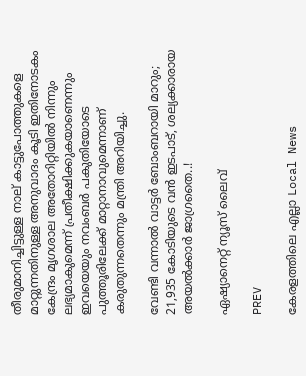തീരുമാനിച്ചിട്ടുള്ള നാല് കാട്ടുപോത്തുകളെ മാറ്റുന്നതിനുള്ള അനുവാദം കൂടി ഇതിനോടകം കേന്ദ്രം മൃഗശാല അതോറിറ്റിയില്‍ നിന്നും ലഭ്യമാകുമെന്ന് പ്രതീക്ഷിക്കുകയാണെന്നും ഇവയെയും നവംബര്‍ പകുതിയോടെ പുത്തൂരിലേക്ക് മാറ്റാനാവുമെന്നാണ് കരുതുന്നതെന്നും മന്ത്രി അറിയിച്ചു.

വേണ്ടി വന്നാൽ വാട്ടര്‍ ബോംബറായി മാറും; 21,935 കോടിയുടെ വൻ ഇടപാട്, ശല്യക്കാരായ അയല്‍ക്കാര്‍ ജാഗ്രതൈ..!

ഏഷ്യാനെറ്റ് ന്യൂസ് ലൈവ്

PREV

കേരളത്തിലെ എല്ലാ Local News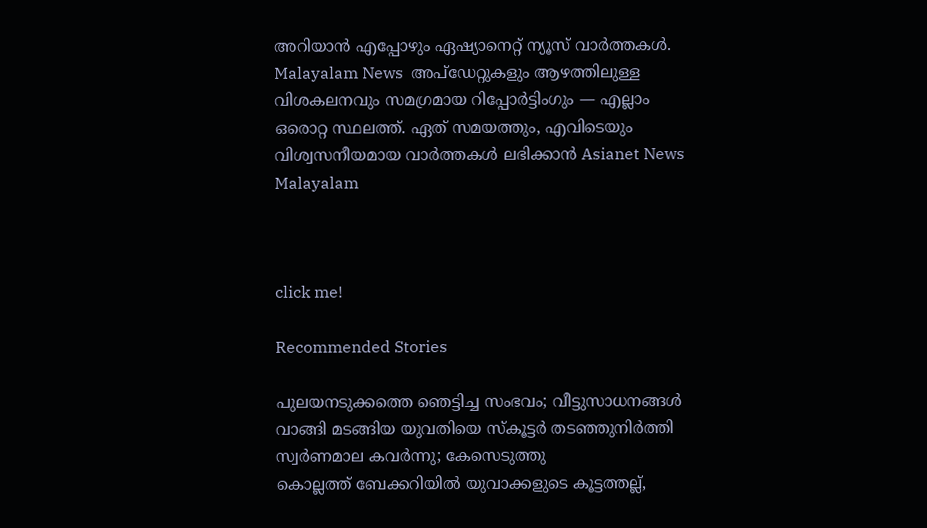അറിയാൻ എപ്പോഴും ഏഷ്യാനെറ്റ് ന്യൂസ് വാർത്തകൾ. Malayalam News  അപ്‌ഡേറ്റുകളും ആഴത്തിലുള്ള വിശകലനവും സമഗ്രമായ റിപ്പോർട്ടിംഗും — എല്ലാം ഒരൊറ്റ സ്ഥലത്ത്. ഏത് സമയത്തും, എവിടെയും വിശ്വസനീയമായ വാർത്തകൾ ലഭിക്കാൻ Asianet News Malayalam



click me!

Recommended Stories

പുലയനടുക്കത്തെ ഞെട്ടിച്ച സംഭവം; വീട്ടുസാധനങ്ങൾ വാങ്ങി മടങ്ങിയ യുവതിയെ സ്കൂട്ടർ തടഞ്ഞുനിർത്തി സ്വർണമാല കവർന്നു; കേസെടുത്തു
കൊല്ലത്ത് ബേക്കറിയിൽ യുവാക്കളുടെ കൂട്ടത്തല്ല്,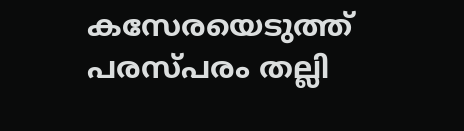കസേരയെടുത്ത് പരസ്പരം തല്ലി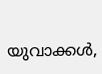യുവാക്കൾ,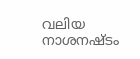വലിയ നാശനഷ്ടം